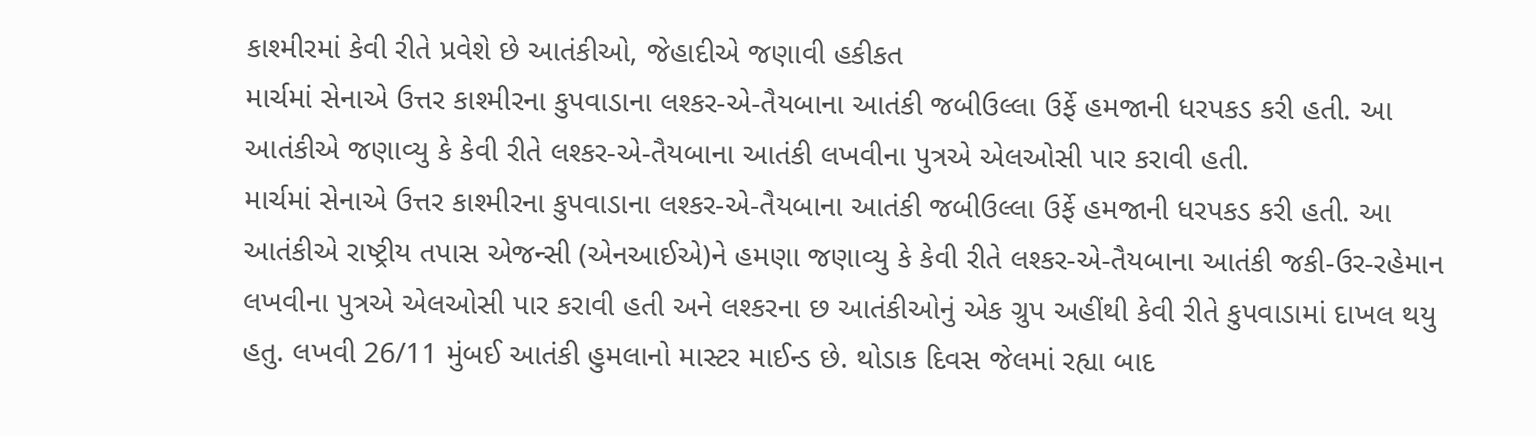કાશ્મીરમાં કેવી રીતે પ્રવેશે છે આતંકીઓ, જેહાદીએ જણાવી હકીકત
માર્ચમાં સેનાએ ઉત્તર કાશ્મીરના કુપવાડાના લશ્કર-એ-તૈયબાના આતંકી જબીઉલ્લા ઉર્ફે હમજાની ધરપકડ કરી હતી. આ આતંકીએ જણાવ્યુ કે કેવી રીતે લશ્કર-એ-તૈયબાના આતંકી લખવીના પુત્રએ એલઓસી પાર કરાવી હતી.
માર્ચમાં સેનાએ ઉત્તર કાશ્મીરના કુપવાડાના લશ્કર-એ-તૈયબાના આતંકી જબીઉલ્લા ઉર્ફે હમજાની ધરપકડ કરી હતી. આ આતંકીએ રાષ્ટ્રીય તપાસ એજન્સી (એનઆઈએ)ને હમણા જણાવ્યુ કે કેવી રીતે લશ્કર-એ-તૈયબાના આતંકી જકી-ઉર-રહેમાન લખવીના પુત્રએ એલઓસી પાર કરાવી હતી અને લશ્કરના છ આતંકીઓનું એક ગ્રુપ અહીંથી કેવી રીતે કુપવાડામાં દાખલ થયુ હતુ. લખવી 26/11 મુંબઈ આતંકી હુમલાનો માસ્ટર માઈન્ડ છે. થોડાક દિવસ જેલમાં રહ્યા બાદ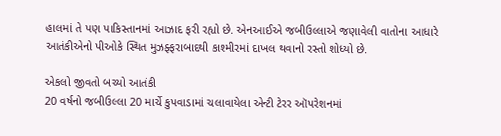હાલમાં તે પણ પાકિસ્તાનમાં આઝાદ ફરી રહ્યો છે. એનઆઈએ જબીઉલ્લાએ જણાવેલી વાતોના આધારે આતંકીએનો પીઓકે સ્થિત મુઝફ્ફરાબાદથી કાશ્મીરમાં દાખલ થવાનો રસ્તો શોધ્યો છે.

એકલો જીવતો બચ્યો આતંકી
20 વર્ષનો જબીઉલ્લા 20 માર્ચે કુપવાડામાં ચલાવાયેલા એન્ટી ટેરર ઑપરેશનમાં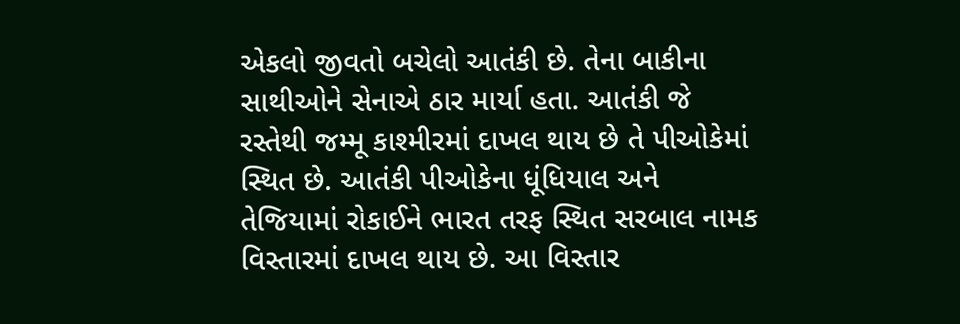એકલો જીવતો બચેલો આતંકી છે. તેના બાકીના સાથીઓને સેનાએ ઠાર માર્યા હતા. આતંકી જે રસ્તેથી જમ્મૂ કાશ્મીરમાં દાખલ થાય છે તે પીઓકેમાં સ્થિત છે. આતંકી પીઓકેના ધૂંધિયાલ અને તેજિયામાં રોકાઈને ભારત તરફ સ્થિત સરબાલ નામક વિસ્તારમાં દાખલ થાય છે. આ વિસ્તાર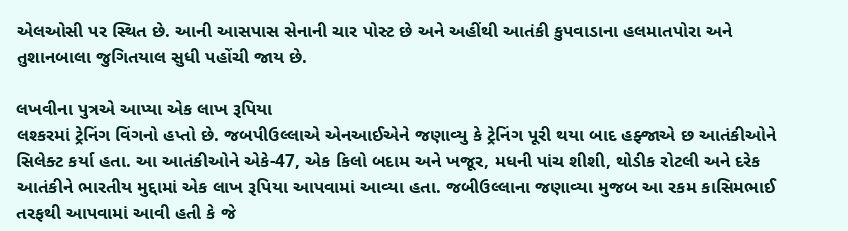એલઓસી પર સ્થિત છે. આની આસપાસ સેનાની ચાર પોસ્ટ છે અને અહીંથી આતંકી કુપવાડાના હલમાતપોરા અને તુશાનબાલા જુગિતયાલ સુધી પહોંચી જાય છે.

લખવીના પુત્રએ આપ્યા એક લાખ રૂપિયા
લશ્કરમાં ટ્રેનિંગ વિંગનો હપ્તો છે. જબપીઉલ્લાએ એનઆઈએને જણાવ્યુ કે ટ્રેનિંગ પૂરી થયા બાદ હફ્જાએ છ આતંકીઓને સિલેક્ટ કર્યા હતા. આ આતંકીઓને એકે-47, એક કિલો બદામ અને ખજૂર, મધની પાંચ શીશી, થોડીક રોટલી અને દરેક આતંકીને ભારતીય મુદ્દામાં એક લાખ રૂપિયા આપવામાં આવ્યા હતા. જબીઉલ્લાના જણાવ્યા મુજબ આ રકમ કાસિમભાઈ તરફથી આપવામાં આવી હતી કે જે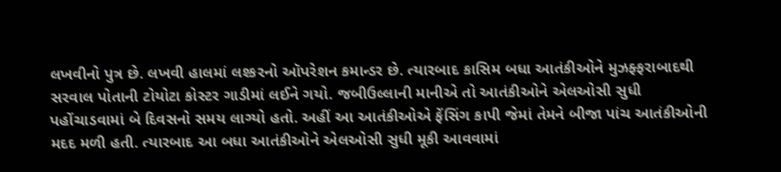લખવીનો પુત્ર છે. લખવી હાલમાં લશ્કરનો ઑપરેશન કમાન્ડર છે. ત્યારબાદ કાસિમ બધા આતંકીઓને મુઝફ્ફરાબાદથી સરવાલ પોતાની ટોયોટા કોસ્ટર ગાડીમાં લઈને ગયો. જબીઉલ્લાની માનીએ તો આતંકીઓને એલઓસી સુધી પહોંચાડવામાં બે દિવસનો સમય લાગ્યો હતો. અહીં આ આતંકીઓએ ફેંસિંગ કાપી જેમાં તેમને બીજા પાંચ આતંકીઓની મદદ મળી હતી. ત્યારબાદ આ બધા આતંકીઓને એલઓસી સુધી મૂકી આવવામાં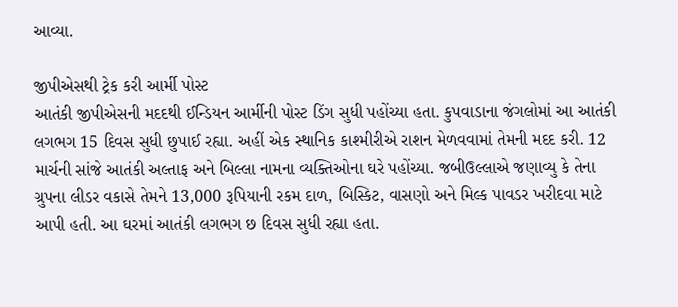આવ્યા.

જીપીએસથી ટ્રેક કરી આર્મી પોસ્ટ
આતંકી જીપીએસની મદદથી ઈન્ડિયન આર્મીની પોસ્ટ ડિંગ સુધી પહોંચ્યા હતા. કુપવાડાના જંગલોમાં આ આતંકી લગભગ 15 દિવસ સુધી છુપાઈ રહ્યા. અહીં એક સ્થાનિક કાશ્મીરીએ રાશન મેળવવામાં તેમની મદદ કરી. 12 માર્ચની સાંજે આતંકી અલ્તાફ અને બિલ્લા નામના વ્યક્તિઓના ઘરે પહોંચ્યા. જબીઉલ્લાએ જણાવ્યુ કે તેના ગ્રુપના લીડર વકાસે તેમને 13,000 રૂપિયાની રકમ દાળ, બિસ્કિટ, વાસણો અને મિલ્ક પાવડર ખરીદવા માટે આપી હતી. આ ઘરમાં આતંકી લગભગ છ દિવસ સુધી રહ્યા હતા.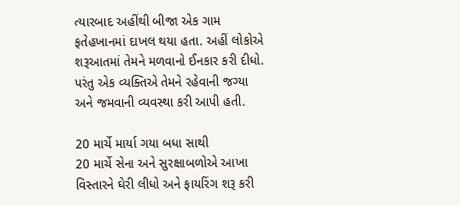ત્યારબાદ અહીંથી બીજા એક ગામ ફતેહખાનમાં દાખલ થયા હતા. અહીં લોકોએ શરૂઆતમાં તેમને મળવાનો ઈનકાર કરી દીધો. પરંતુ એક વ્યક્તિએ તેમને રહેવાની જગ્યા અને જમવાની વ્યવસ્થા કરી આપી હતી.

20 માર્ચે માર્યા ગયા બધા સાથી
20 માર્ચે સેના અને સુરક્ષાબળોએ આખા વિસ્તારને ઘેરી લીધો અને ફાયરિંગ શરૂ કરી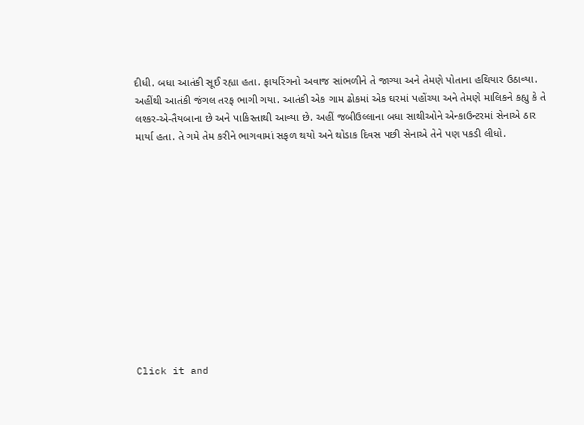દીધી. બધા આતંકી સૂઈ રહ્યા હતા. ફાયરિંગનો અવાજ સાંભળીને તે જાગ્યા અને તેમણે પોતાના હથિયાર ઉઠાવ્યા. અહીંથી આતંકી જંગલ તરફ ભાગી ગયા. આતંકી એક ગામ ઢોકમાં એક ઘરમાં પહોંચ્યા અને તેમણે માલિકને કહ્યુ કે તે લશ્કર-એ-તૈયબાના છે અને પાકિસ્તાથી આવ્યા છે. અહીં જબીઉલ્લાના બધા સાથીઓને એન્કાઉન્ટરમાં સેનાએ ઠાર માર્યા હતા. તે ગમે તેમ કરીને ભાગવામાં સફળ થયો અને થોડાક દિવસ પછી સેનાએ તેને પણ પકડી લીધો.












Click it and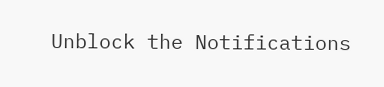Unblock the Notifications